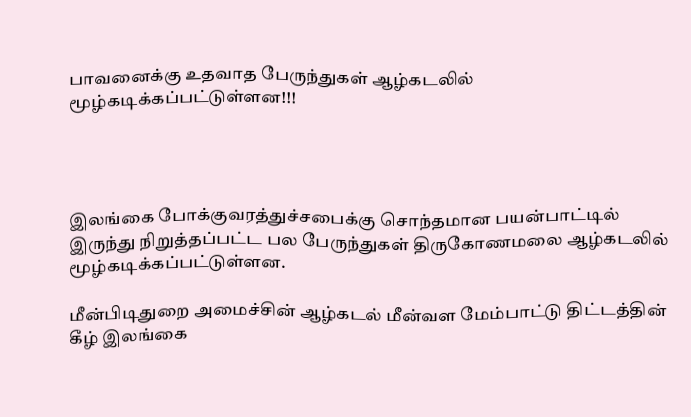பாவனைக்கு உதவாத பேருந்துகள் ஆழ்கடலில் மூழ்கடிக்கப்பட்டுள்ளன!!!




இலங்கை போக்குவரத்துச்சபைக்கு சொந்தமான பயன்பாட்டில் இருந்து நிறுத்தப்பட்ட பல பேருந்துகள் திருகோணமலை ஆழ்கடலில் மூழ்கடிக்கப்பட்டுள்ளன.

மீன்பிடிதுறை அமைச்சின் ஆழ்கடல் மீன்வள மேம்பாட்டு திட்டத்தின் கீழ் இலங்கை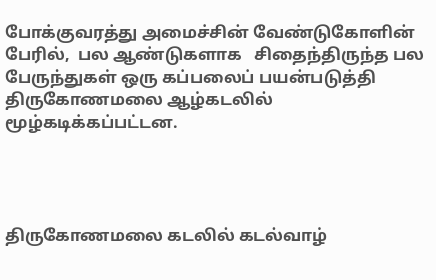போக்குவரத்து அமைச்சின் வேண்டுகோளின் பேரில்,  பல ஆண்டுகளாக   சிதைந்திருந்த பல பேருந்துகள் ஒரு கப்பலைப் பயன்படுத்தி திருகோணமலை ஆழ்கடலில் மூழ்கடிக்கப்பட்டன.




திருகோணமலை கடலில் கடல்வாழ்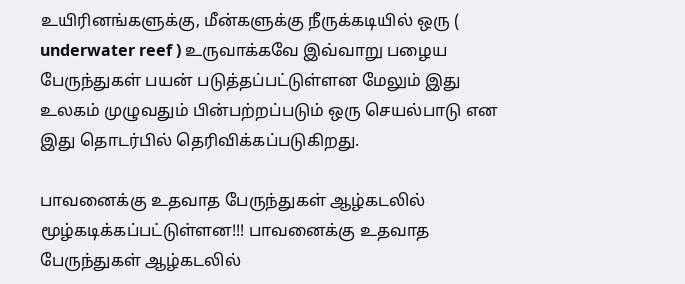உயிரினங்களுக்கு, மீன்களுக்கு நீருக்கடியில் ஒரு ( underwater reef ) உருவாக்கவே இவ்வாறு பழைய பேருந்துகள் பயன் படுத்தப்பட்டுள்ளன மேலும் இது  உலகம் முழுவதும் பின்பற்றப்படும் ஒரு செயல்பாடு என இது தொடர்பில் தெரிவிக்கப்படுகிறது.

பாவனைக்கு உதவாத பேருந்துகள் ஆழ்கடலில் மூழ்கடிக்கப்பட்டுள்ளன!!! பாவனைக்கு உதவாத பேருந்துகள் ஆழ்கடலில்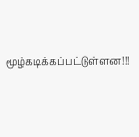மூழ்கடிக்கப்பட்டுள்ளன!!!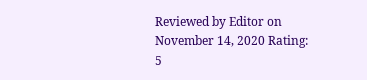Reviewed by Editor on November 14, 2020 Rating: 5